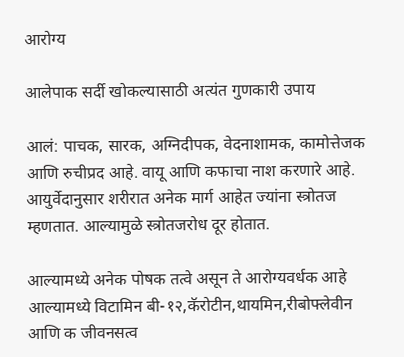आरोग्य

आलेपाक सर्दी खोकल्यासाठी अत्यंत गुणकारी उपाय

आलं: पाचक, सारक, अग्निदीपक, वेदनाशामक, कामोत्तेजक आणि रुचीप्रद आहे. वायू आणि कफाचा नाश करणारे आहे. आयुर्वेदानुसार शरीरात अनेक मार्ग आहेत ज्यांना स्त्रोतज म्हणतात. आल्यामुळे स्त्रोतजरोध दूर होतात.

आल्यामध्ये अनेक पोषक तत्वे असून ते आरोग्यवर्धक आहे आल्यामध्ये विटामिन बी-१२,कॅरोटीन,थायमिन,रीबोफ्लेवीन आणि क जीवनसत्व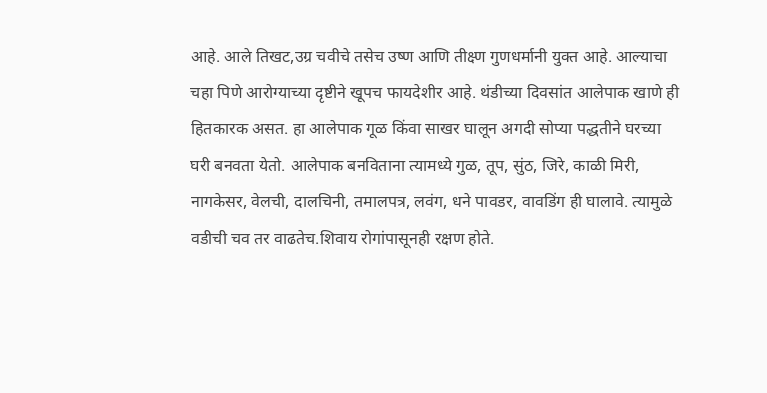आहे. आले तिखट,उग्र चवीचे तसेच उष्ण आणि तीक्ष्ण गुणधर्मानी युक्त आहे. आल्याचा चहा पिणे आरोग्याच्या दृष्टीने खूपच फायदेशीर आहे. थंडीच्या दिवसांत आलेपाक खाणे ही हितकारक असत. हा आलेपाक गूळ किंवा साखर घालून अगदी सोप्या पद्धतीने घरच्या घरी बनवता येतो. आलेपाक बनविताना त्यामध्ये गुळ, तूप, सुंठ, जिरे, काळी मिरी, नागकेसर, वेलची, दालचिनी, तमालपत्र, लवंग, धने पावडर, वावडिंग ही घालावे. त्यामुळे वडीची चव तर वाढतेच.शिवाय रोगांपासूनही रक्षण होते.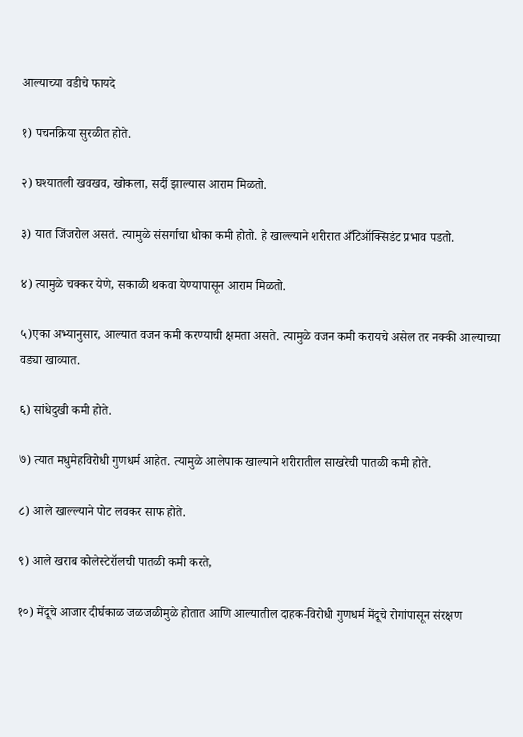आल्याच्या वडीचे फायदे

१) पचनक्रिया सुरळीत होते.

२) घश्यातली खवखव, खोकला, सर्दी झाल्यास आराम मिळतो.

३) यात जिंजरोल असतं. त्यामुळे संसर्गाचा धोका कमी होतो. हे खाल्ल्याने शरीरात अँटिऑक्सिडंट प्रभाव पडतो.

४) त्यामुळे चक्कर येणे, सकाळी थकवा येण्यापासून आराम मिळतो.

५)एका अभ्यानुसार, आल्यात वजन कमी करण्याची क्षमता असते. त्यामुळे वजन कमी करायचे असेल तर नक्की आल्याच्या वड्या खाव्यात.

६) सांधेदुखी कमी होते.

७) त्यात मधुमेहविरोधी गुणधर्म आहेत. त्यामुळे आलेपाक खाल्याने शरीरातील साखरेची पातळी कमी होते.

८) आले खाल्ल्याने पोट लवकर साफ होते.

९) आले खराब कोलेस्टेरॉलची पातळी कमी करते,

१०) मेंदूचे आजार दीर्घकाळ जळजळीमुळे होतात आणि आल्यातील दाहक-विरोधी गुणधर्म मेंदूचे रोगांपासून संरक्षण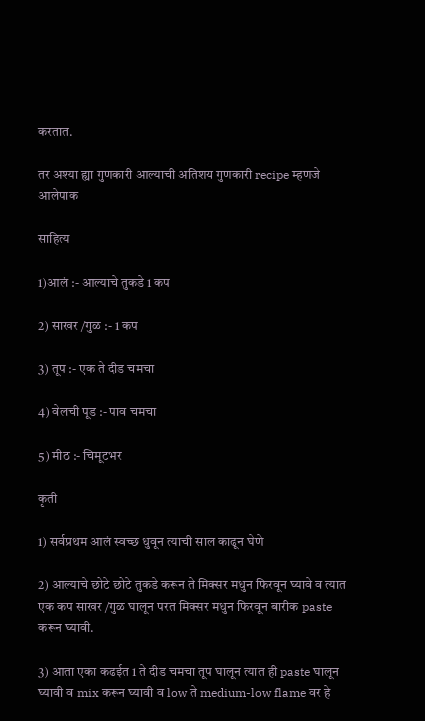करतात.

तर अश्या ह्या गुणकारी आल्याची अतिशय गुणकारी recipe म्हणजे आलेपाक

साहित्य

1)आलं :- आल्याचे तुकडे 1 कप

2) साखर /गुळ :- 1 कप

3) तूप :- एक ते दीड चमचा

4) वेलची पूड :- पाव चमचा

5) मीठ :- चिमूटभर

कृती

1) सर्वप्रथम आलं स्वच्छ धुवून त्याची साल काढून घेणे

2) आल्याचे छोटे छोटे तुकडे करून ते मिक्सर मधुन फिरवून घ्यावे व त्यात एक कप साखर /गुळ घालून परत मिक्सर मधुन फिरवून बारीक paste करून घ्यावी.

3) आता एका कढईत 1 ते दीड चमचा तूप घालून त्यात ही paste घालून घ्यावी व mix करून घ्यावी व low ते medium-low flame वर हे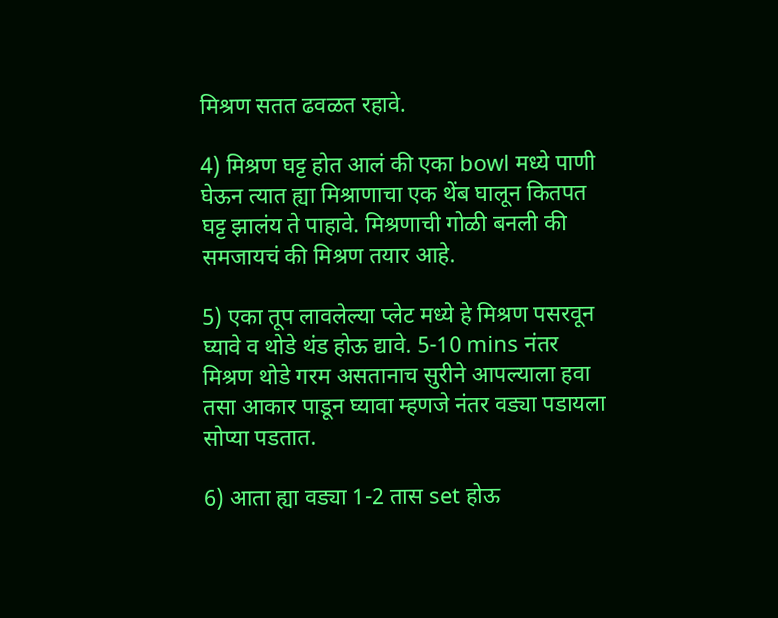मिश्रण सतत ढवळत रहावे.

4) मिश्रण घट्ट होत आलं की एका bowl मध्ये पाणी घेऊन त्यात ह्या मिश्राणाचा एक थेंब घालून कितपत घट्ट झालंय ते पाहावे. मिश्रणाची गोळी बनली की समजायचं की मिश्रण तयार आहे.

5) एका तूप लावलेल्या प्लेट मध्ये हे मिश्रण पसरवून घ्यावे व थोडे थंड होऊ द्यावे. 5-10 mins नंतर मिश्रण थोडे गरम असतानाच सुरीने आपल्याला हवा तसा आकार पाडून घ्यावा म्हणजे नंतर वड्या पडायला सोप्या पडतात.

6) आता ह्या वड्या 1-2 तास set होऊ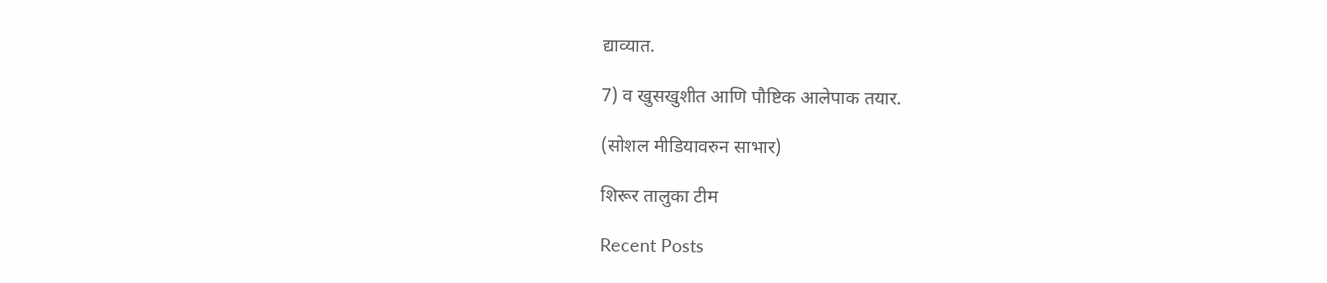द्याव्यात.

7) व खुसखुशीत आणि पौष्टिक आलेपाक तयार.

(सोशल मीडियावरुन साभार)

शिरूर तालुका टीम

Recent Posts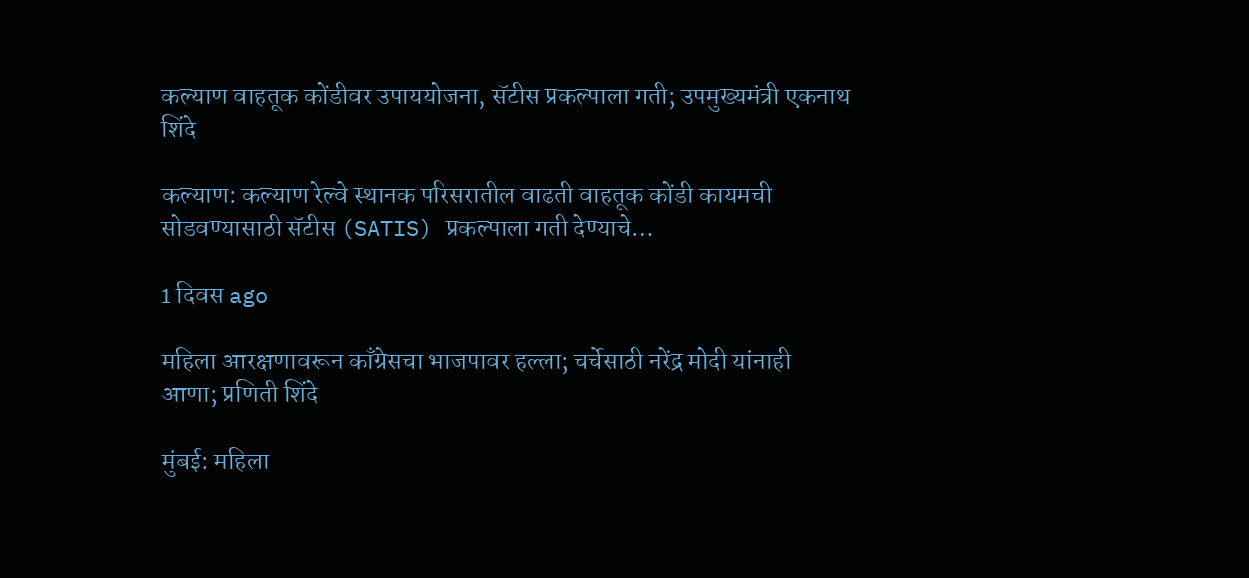कल्याण वाहतूक कोंडीवर उपाययोजना, सॅटीस प्रकल्पाला गती; उपमुख्यमंत्री एकनाथ शिंदे

कल्याण: कल्याण रेल्वे स्थानक परिसरातील वाढती वाहतूक कोंडी कायमची सोडवण्यासाठी सॅटीस (SATIS) प्रकल्पाला गती देण्याचे…

1 दिवस ago

महिला आरक्षणावरून काँग्रेसचा भाजपावर हल्ला; चर्चेसाठी नरेंद्र मोदी यांनाही आणा; प्रणिती शिंदे

मुंबई: महिला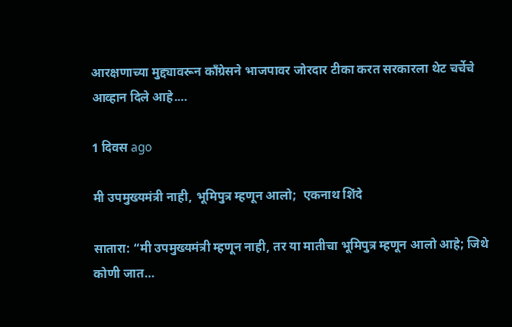आरक्षणाच्या मुद्द्यावरून काँग्रेसने भाजपावर जोरदार टीका करत सरकारला थेट चर्चेचे आव्हान दिले आहे.…

1 दिवस ago

मी उपमुख्यमंत्री नाही, भूमिपुत्र म्हणून आलो;  एकनाथ शिंदे

सातारा: “मी उपमुख्यमंत्री म्हणून नाही, तर या मातीचा भूमिपुत्र म्हणून आलो आहे; जिथे कोणी जात…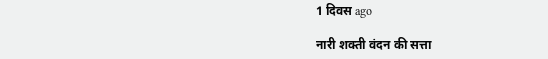1 दिवस ago

नारी शक्ती वंदन की सत्ता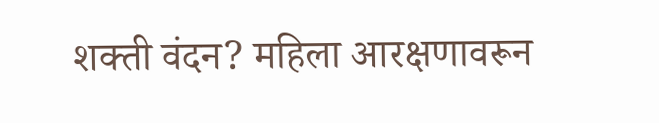शक्ती वंदन? महिला आरक्षणावरून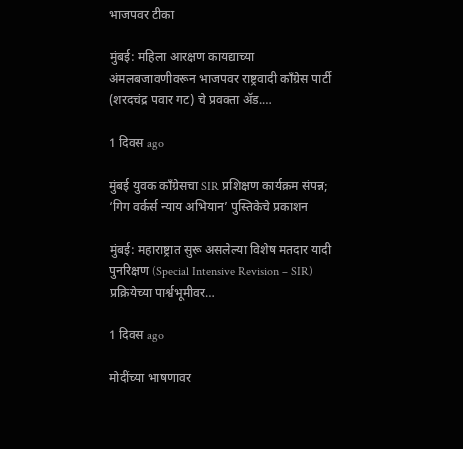भाजपवर टीका

मुंबई: महिला आरक्षण कायद्याच्या अंमलबजावणीवरून भाजपवर राष्ट्रवादी काँग्रेस पार्टी (शरदचंद्र पवार गट) चे प्रवक्ता ॲड.…

1 दिवस ago

मुंबई युवक काँग्रेसचा SIR प्रशिक्षण कार्यक्रम संपन्न; ‘गिग वर्कर्स न्याय अभियान’ पुस्तिकेचे प्रकाशन

मुंबई: महाराष्ट्रात सुरू असलेल्या विशेष मतदार यादी पुनरिक्षण (Special Intensive Revision – SIR) प्रक्रियेच्या पार्श्वभूमीवर…

1 दिवस ago

मोदींच्या भाषणावर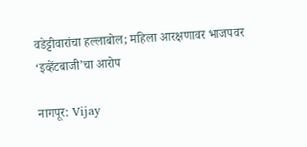वडेट्टीवारांचा हल्लाबोल; महिला आरक्षणावर भाजपवर ‘इव्हेंटबाजी’चा आरोप

नागपूर: Vijay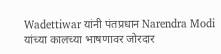Wadettiwar यांनी पंतप्रधान Narendra Modi यांच्या कालच्या भाषणावर जोरदार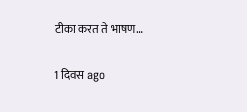टीका करत ते भाषण…

1 दिवस ago